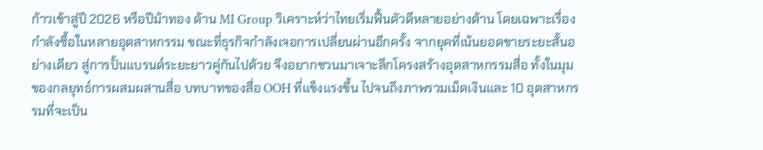ก้าวเข้าสู่ปี 2026 หรือปีม้าทอง ด้าน MI Group วิเคราะห์ว่าไทยเริ่มฟื้นตัวดีหลายอย่างด้าน โดยเฉพาะเรื่องกำลังซื้อในหลายอุตสาหกรรม ขณะที่ธุรกิจกำลังเจอการเปลี่ยนผ่านอีกครั้ง จากยุคที่เน้นยอดขายระยะสั้นอย่างเดียว สู่การปั้นแบรนด์ระยะยาวคู่กันไปด้วย จึงอยากชวนมาเจาะลึกโครงสร้างอุตสาหกรรมสื่อ ทั้งในมุมของกลยุทธ์การผสมผสานสื่อ บทบาทของสื่อ OOH ที่แข็งแรงขึ้น ไปจนถึงภาพรวมเม็ดเงินและ 10 อุตสาหกรรมที่จะเป็น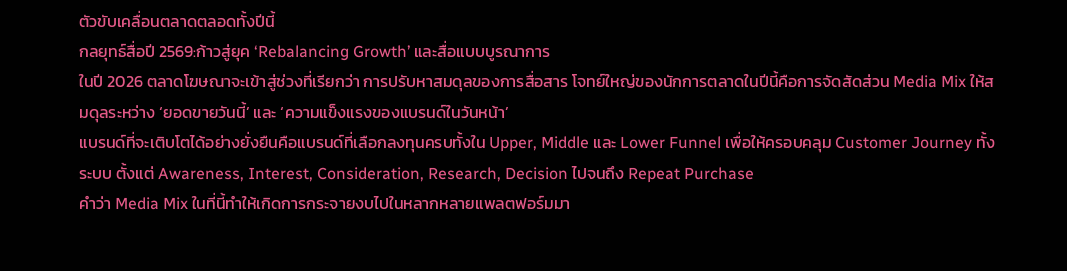ตัวขับเคลื่อนตลาดตลอดทั้งปีนี้
กลยุทธ์สื่อปี 2569:ก้าวสู่ยุค ‘Rebalancing Growth’ และสื่อแบบบูรณาการ
ในปี 2026 ตลาดโฆษณาจะเข้าสู่ช่วงที่เรียกว่า การปรับหาสมดุลของการสื่อสาร โจทย์ใหญ่ของนักการตลาดในปีนี้คือการจัดสัดส่วน Media Mix ให้สมดุลระหว่าง ‘ยอดขายวันนี้’ และ ‘ความแข็งแรงของแบรนด์ในวันหน้า’
แบรนด์ที่จะเติบโตได้อย่างยั่งยืนคือแบรนด์ที่เลือกลงทุนครบทั้งใน Upper, Middle และ Lower Funnel เพื่อให้ครอบคลุม Customer Journey ทั้งระบบ ตั้งแต่ Awareness, Interest, Consideration, Research, Decision ไปจนถึง Repeat Purchase
คำว่า Media Mix ในที่นี้ทำให้เกิดการกระจายงบไปในหลากหลายแพลตฟอร์มมา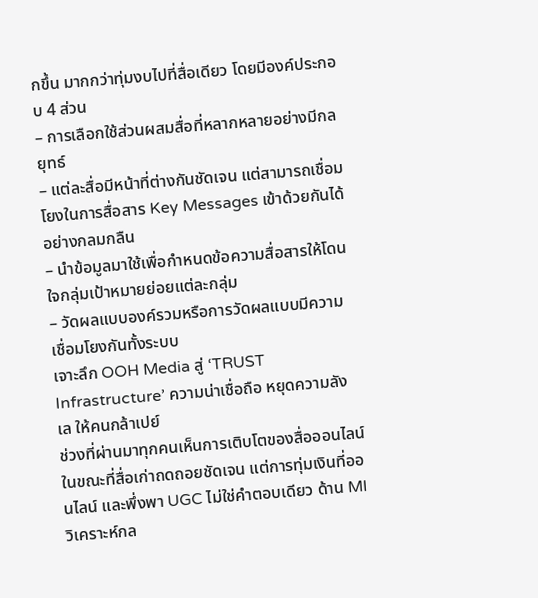กขึ้น มากกว่าทุ่มงบไปที่สื่อเดียว โดยมีองค์ประกอบ 4 ส่วน
– การเลือกใช้ส่วนผสมสื่อที่หลากหลายอย่างมีกลยุทธ์
– แต่ละสื่อมีหน้าที่ต่างกันชัดเจน แต่สามารถเชื่อมโยงในการสื่อสาร Key Messages เข้าด้วยกันได้อย่างกลมกลืน
– นำข้อมูลมาใช้เพื่อกำหนดข้อความสื่อสารให้โดนใจกลุ่มเป้าหมายย่อยแต่ละกลุ่ม
– วัดผลแบบองค์รวมหรือการวัดผลแบบมีความเชื่อมโยงกันทั้งระบบ
เจาะลึก OOH Media สู่ ‘TRUST Infrastructure’ ความน่าเชื่อถือ หยุดความลังเล ให้คนกล้าเปย์
ช่วงที่ผ่านมาทุกคนเห็นการเติบโตของสื่อออนไลน์ ในขณะที่สื่อเก่าถดถอยชัดเจน แต่การทุ่มเงินที่ออนไลน์ และพึ่งพา UGC ไม่ใช่คำตอบเดียว ด้าน MI วิเคราะห์กล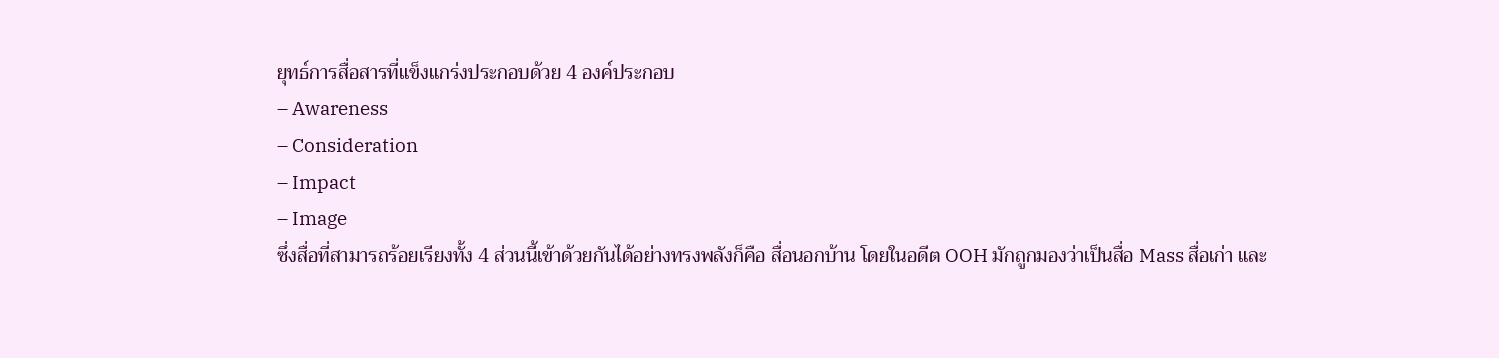ยุทธ์การสื่อสารที่แข็งแกร่งประกอบด้วย 4 องค์ประกอบ
– Awareness
– Consideration
– Impact
– Image
ซึ่งสื่อที่สามารถร้อยเรียงทั้ง 4 ส่วนนี้เข้าด้วยกันได้อย่างทรงพลังก็คือ สื่อนอกบ้าน โดยในอดีต OOH มักถูกมองว่าเป็นสื่อ Mass สื่อเก่า และ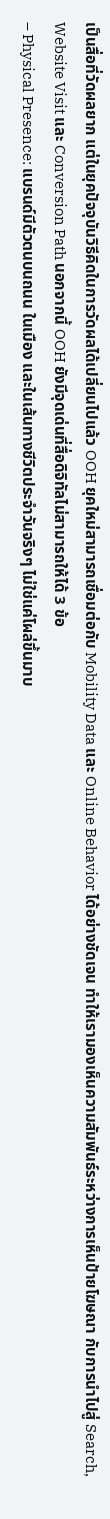เป็นสื่อที่วัดผลยาก แต่ในยุคปัจจุบันวิธีคิดในการวัดผลได้เปลี่ยนไปแล้ว OOH ยุคใหม่สามารถเชื่อมต่อกับ Mobility Data และ Online Behavior ได้อย่างชัดเจน ทำให้เรามองเห็นความสัมพันธ์ระหว่างการเห็นป้ายโฆษณา กับการนำไปสู่ Search, Website Visit และ Conversion Path นอกจากนี้ OOH ยังมีจุดเด่นที่สื่อดิจิทัลไม่สามารถให้ได้ 3 ข้อ
– Physical Presence: แบรนด์มีตัวตนบนถนน ในเมือง และในเส้นทางชีวิตประจำวันจริงๆ ไม่ใช่แค่โผล่ขึ้นมาบ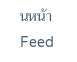นหน้า Feed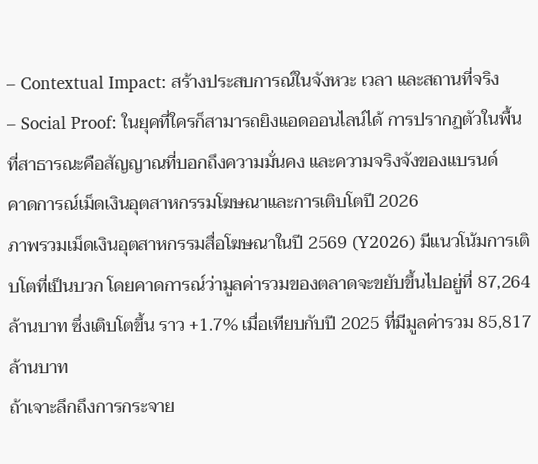– Contextual Impact: สร้างประสบการณ์ในจังหวะ เวลา และสถานที่จริง
– Social Proof: ในยุคที่ใครก็สามารถยิงแอดออนไลน์ได้ การปรากฏตัวในพื้นที่สาธารณะคือสัญญาณที่บอกถึงความมั่นคง และความจริงจังของแบรนด์
คาดการณ์เม็ดเงินอุตสาหกรรมโฆษณาและการเติบโตปี 2026
ภาพรวมเม็ดเงินอุตสาหกรรมสื่อโฆษณาในปี 2569 (Y2026) มีแนวโน้มการเติบโตที่เป็นบวก โดยคาดการณ์ว่ามูลค่ารวมของตลาดจะขยับขึ้นไปอยู่ที่ 87,264 ล้านบาท ซึ่งเติบโตขึ้น ราว +1.7% เมื่อเทียบกับปี 2025 ที่มีมูลค่ารวม 85,817 ล้านบาท
ถ้าเจาะลึกถึงการกระจาย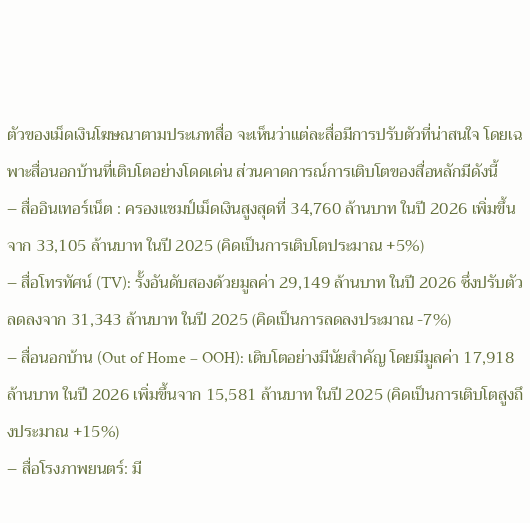ตัวของเม็ดเงินโฆษณาตามประเภทสื่อ จะเห็นว่าแต่ละสื่อมีการปรับตัวที่น่าสนใจ โดยเฉพาะสื่อนอกบ้านที่เติบโตอย่างโดดเด่น ส่วนคาดการณ์การเติบโตของสื่อหลักมีดังนี้
– สื่ออินเทอร์เน็ต : ครองแชมป์เม็ดเงินสูงสุดที่ 34,760 ล้านบาท ในปี 2026 เพิ่มขึ้นจาก 33,105 ล้านบาท ในปี 2025 (คิดเป็นการเติบโตประมาณ +5%)
– สื่อโทรทัศน์ (TV): รั้งอันดับสองด้วยมูลค่า 29,149 ล้านบาท ในปี 2026 ซึ่งปรับตัวลดลงจาก 31,343 ล้านบาท ในปี 2025 (คิดเป็นการลดลงประมาณ -7%)
– สื่อนอกบ้าน (Out of Home – OOH): เติบโตอย่างมีนัยสำคัญ โดยมีมูลค่า 17,918 ล้านบาท ในปี 2026 เพิ่มขึ้นจาก 15,581 ล้านบาท ในปี 2025 (คิดเป็นการเติบโตสูงถึงประมาณ +15%)
– สื่อโรงภาพยนตร์: มี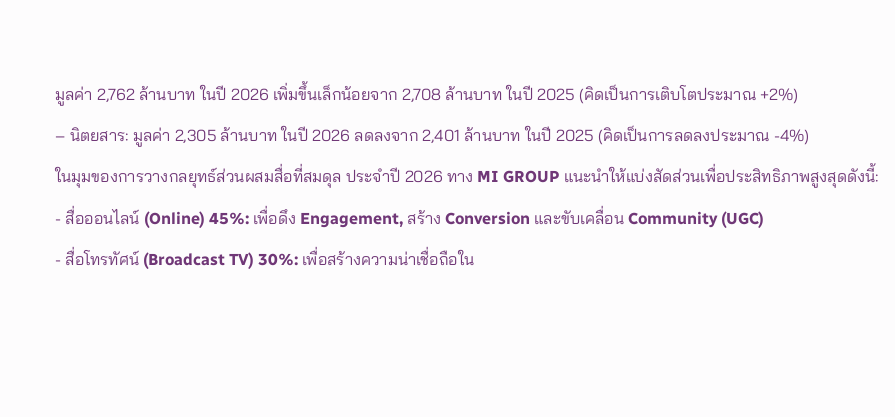มูลค่า 2,762 ล้านบาท ในปี 2026 เพิ่มขึ้นเล็กน้อยจาก 2,708 ล้านบาท ในปี 2025 (คิดเป็นการเติบโตประมาณ +2%)
– นิตยสาร: มูลค่า 2,305 ล้านบาท ในปี 2026 ลดลงจาก 2,401 ล้านบาท ในปี 2025 (คิดเป็นการลดลงประมาณ -4%)
ในมุมของการวางกลยุทธ์ส่วนผสมสื่อที่สมดุล ประจำปี 2026 ทาง MI GROUP แนะนำให้แบ่งสัดส่วนเพื่อประสิทธิภาพสูงสุดดังนี้:
- สื่อออนไลน์ (Online) 45%: เพื่อดึง Engagement, สร้าง Conversion และขับเคลื่อน Community (UGC)
- สื่อโทรทัศน์ (Broadcast TV) 30%: เพื่อสร้างความน่าเชื่อถือใน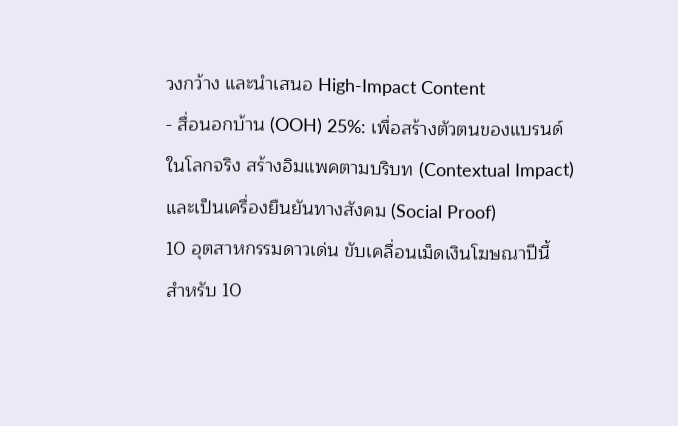วงกว้าง และนำเสนอ High-Impact Content
- สื่อนอกบ้าน (OOH) 25%: เพื่อสร้างตัวตนของแบรนด์ในโลกจริง สร้างอิมแพคตามบริบท (Contextual Impact) และเป็นเครื่องยืนยันทางสังคม (Social Proof)
10 อุตสาหกรรมดาวเด่น ขับเคลื่อนเม็ดเงินโฆษณาปีนี้
สำหรับ 10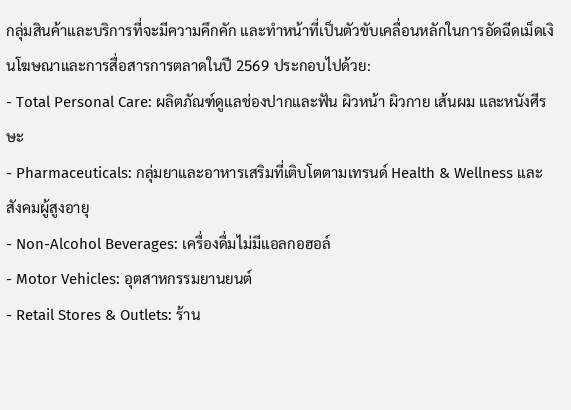กลุ่มสินค้าและบริการที่จะมีความคึกคัก และทำหน้าที่เป็นตัวขับเคลื่อนหลักในการอัดฉีดเม็ดเงินโฆษณาและการสื่อสารการตลาดในปี 2569 ประกอบไปด้วย:
- Total Personal Care: ผลิตภัณฑ์ดูแลช่องปากและฟัน ผิวหน้า ผิวกาย เส้นผม และหนังศีรษะ
- Pharmaceuticals: กลุ่มยาและอาหารเสริมที่เติบโตตามเทรนด์ Health & Wellness และสังคมผู้สูงอายุ
- Non-Alcohol Beverages: เครื่องดื่มไม่มีแอลกอฮอล์
- Motor Vehicles: อุตสาหกรรมยานยนต์
- Retail Stores & Outlets: ร้าน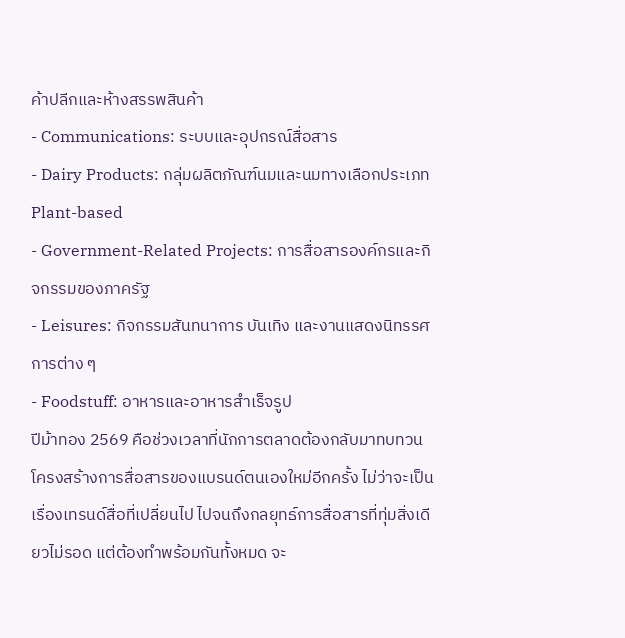ค้าปลีกและห้างสรรพสินค้า
- Communications: ระบบและอุปกรณ์สื่อสาร
- Dairy Products: กลุ่มผลิตภัณฑ์นมและนมทางเลือกประเภท Plant-based
- Government-Related Projects: การสื่อสารองค์กรและกิจกรรมของภาครัฐ
- Leisures: กิจกรรมสันทนาการ บันเทิง และงานแสดงนิทรรศการต่าง ๆ
- Foodstuff: อาหารและอาหารสำเร็จรูป
ปีม้าทอง 2569 คือช่วงเวลาที่นักการตลาดต้องกลับมาทบทวนโครงสร้างการสื่อสารของแบรนด์ตนเองใหม่อีกครั้ง ไม่ว่าจะเป็นเรื่องเทรนด์สื่อที่เปลี่ยนไป ไปจนถึงกลยุทธ์การสื่อสารที่ทุ่มสิ่งเดียวไม่รอด แต่ต้องทำพร้อมกันทั้งหมด จะ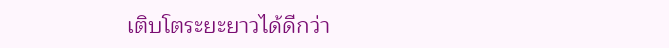เติบโตระยะยาวได้ดีกว่า